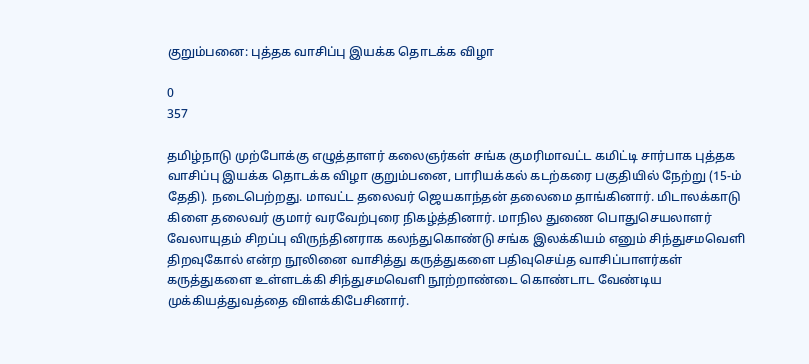குறும்பனை: புத்தக வாசிப்பு இயக்க தொடக்க விழா

0
357

தமிழ்நாடு முற்போக்கு எழுத்தாளர் கலைஞர்கள் சங்க குமரிமாவட்ட கமிட்டி சார்பாக புத்தக வாசிப்பு இயக்க தொடக்க விழா குறும்பனை, பாரியக்கல் கடற்கரை பகுதியில் நேற்று (15-ம் தேதி). நடைபெற்றது. மாவட்ட தலைவர் ஜெயகாந்தன் தலைமை தாங்கினார். மிடாலக்காடு கிளை தலைவர் குமார் வரவேற்புரை நிகழ்த்தினார். மாநில துணை பொதுசெயலாளர் வேலாயுதம் சிறப்பு விருந்தினராக கலந்துகொண்டு சங்க இலக்கியம் எனும் சிந்துசமவெளி திறவுகோல் என்ற நூலினை வாசித்து கருத்துகளை பதிவுசெய்த வாசிப்பாளர்கள் கருத்துகளை உள்ளடக்கி சிந்துசமவெளி நூற்றாண்டை கொண்டாட வேண்டிய முக்கியத்துவத்தை விளக்கிபேசினார்.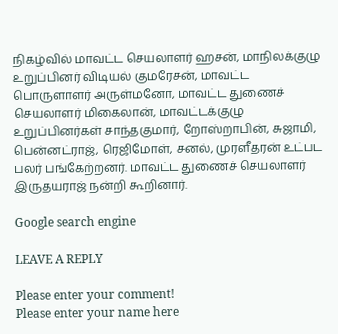நிகழ்வில் மாவட்ட செயலாளர் ஹசன், மாநிலக்குழு உறுப்பினர் விடியல் குமரேசன், மாவட்ட பொருளாளர் அருள்மனோ, மாவட்ட துணைச் செயலாளர் மிகைலான், மாவட்டக்குழு உறுப்பினர்கள் சாந்தகுமார், றோஸ்றாபின், சுஜாமி, பென்னட்ராஜ், ரெஜிமோள், சனல், முரளீதரன் உட்பட பலர் பங்கேற்றனர். மாவட்ட துணைச் செயலாளர் இருதயராஜ் நன்றி கூறினார்.

Google search engine

LEAVE A REPLY

Please enter your comment!
Please enter your name here